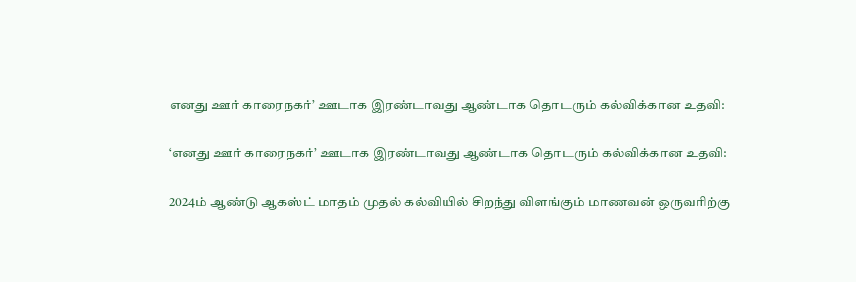எனது ஊர் காரைநகர்’ ஊடாக இரண்டாவது ஆண்டாக தொடரும் கல்விக்கான உதவி:

‘எனது ஊர் காரைநகர்’ ஊடாக இரண்டாவது ஆண்டாக தொடரும் கல்விக்கான உதவி:

2024ம் ஆண்டு ஆகஸ்ட் மாதம் முதல் கல்வியில் சிறந்து விளங்கும் மாணவன் ஒருவரிற்கு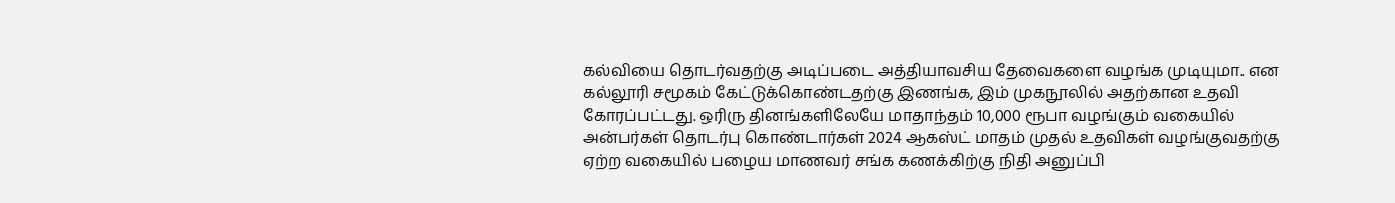கல்வியை தொடர்வதற்கு அடிப்படை அத்தியாவசிய தேவைகளை வழங்க முடியுமா.. என கல்லூரி சமூகம் கேட்டுக்கொண்டதற்கு இணங்க, இம் முகநூலில் அதற்கான உதவி கோரப்பட்டது. ஒரிரு தினங்களிலேயே மாதாந்தம் 10,000 ரூபா வழங்கும் வகையில் அன்பர்கள் தொடர்பு கொண்டார்கள் 2024 ஆகஸ்ட் மாதம் முதல் உதவிகள் வழங்குவதற்கு ஏற்ற வகையில் பழைய மாணவர் சங்க கணக்கிற்கு நிதி அனுப்பி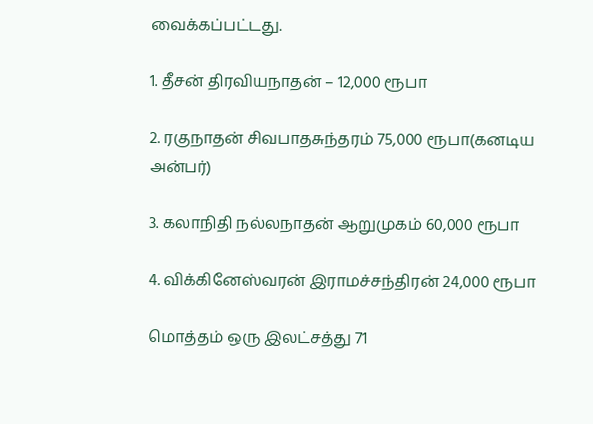வைக்கப்பட்டது.

1. தீசன் திரவியநாதன் – 12,000 ரூபா

2. ரகுநாதன் சிவபாதசுந்தரம் 75,000 ரூபா(கனடிய அன்பர்)

3. கலாநிதி நல்லநாதன் ஆறுமுகம் 60,000 ரூபா

4. விக்கினேஸ்வரன் இராமச்சந்திரன் 24,000 ரூபா

மொத்தம் ஒரு இலட்சத்து 71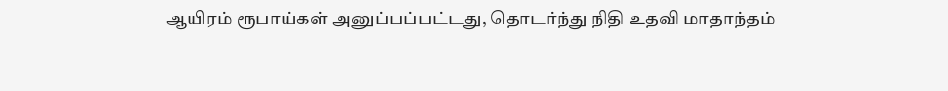ஆயிரம் ரூபாய்கள் அனுப்பப்பட்டது, தொடர்ந்து நிதி உதவி மாதாந்தம்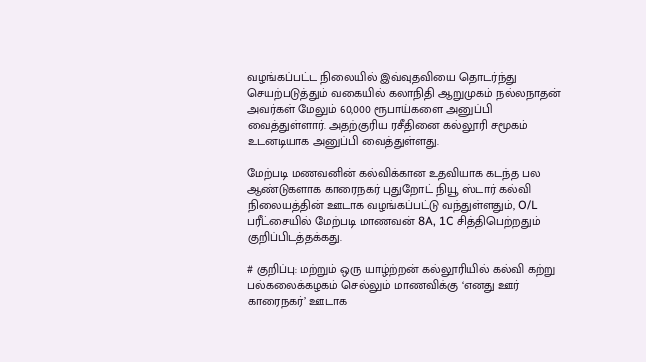வழங்கப்பட்ட நிலையில் இவ்வுதவியை தொடர்ந்து செயற்படுத்தும் வகையில் கலாநிதி ஆறுமுகம் நல்லநாதன் அவர்கள் மேலும் 60,000 ரூபாய்களை அனுப்பி வைத்துள்ளார். அதற்குரிய ரசீதினை கல்லூரி சமூகம் உடனடியாக அனுப்பி வைத்துள்ளது.

மேற்படி மணவனின் கல்விக்கான உதவியாக கடந்த பல ஆண்டுகளாக காரைநகர் புதுறோட் நியூ ஸ்டார் கல்வி நிலையத்தின் ஊடாக வழங்கப்பட்டு வந்துள்ளதும், O/L பரீட்சையில் மேற்படி மாணவன் 8A, 1C சித்திபெற்றதும் குறிப்பிடத்தக்கது.

# குறிப்பு: மற்றும் ஒரு யாழ்ற்றன் கல்லூரியில் கல்வி கற்று பல்கலைக்கழகம் செல்லும் மாணவிக்கு ‘எனது ஊர் காரைநகர்’ ஊடாக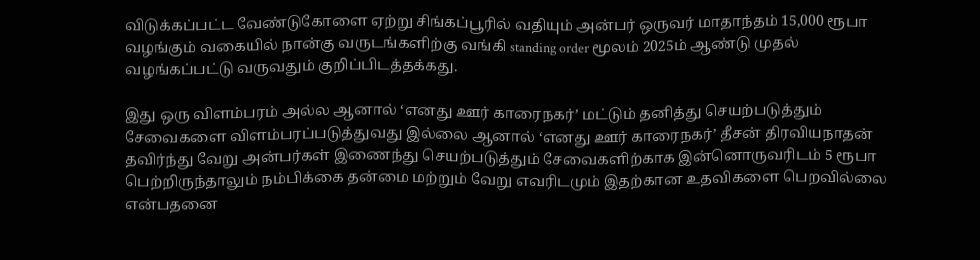விடுக்கப்பட்ட வேண்டுகோளை ஏற்று சிங்கப்பூரில் வதியும் அன்பர் ஒருவர் மாதாந்தம் 15,000 ரூபா வழங்கும் வகையில் நான்கு வருடங்களிற்கு வங்கி standing order மூலம் 2025ம் ஆண்டு முதல் வழங்கப்பட்டு வருவதும் குறிப்பிடத்தக்கது.

இது ஒரு விளம்பரம் அல்ல ஆனால் ‘எனது ஊர் காரைநகர்’ மட்டும் தனித்து செயற்படுத்தும் சேவைகளை விளம்பரப்படுத்துவது இல்லை ஆனால் ‘எனது ஊர் காரைநகர்’ தீசன் திரவியநாதன் தவிர்ந்து வேறு அன்பர்கள் இணைந்து செயற்படுத்தும் சேவைகளிற்காக இன்னொருவரிடம் 5 ரூபா பெற்றிருந்தாலும் நம்பிக்கை தன்மை மற்றும் வேறு எவரிடமும் இதற்கான உதவிகளை பெறவில்லை என்பதனை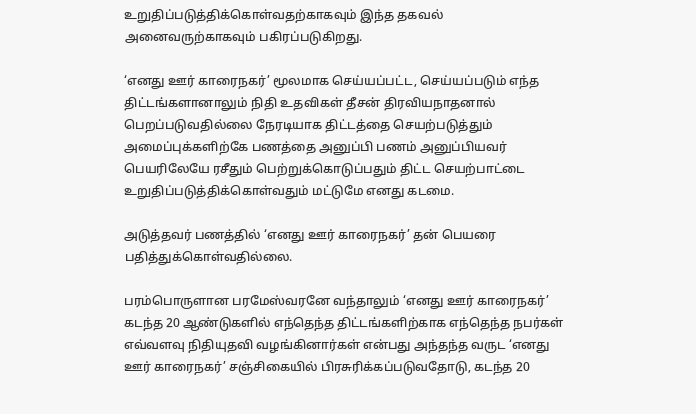உறுதிப்படுத்திக்கொள்வதற்காகவும் இந்த தகவல் அனைவருற்காகவும் பகிரப்படுகிறது.

‘எனது ஊர் காரைநகர்’ மூலமாக செய்யப்பட்ட, செய்யப்படும் எந்த திட்டங்களானாலும் நிதி உதவிகள் தீசன் திரவியநாதனால் பெறப்படுவதில்லை நேரடியாக திட்டத்தை செயற்படுத்தும் அமைப்புக்களிற்கே பணத்தை அனுப்பி பணம் அனுப்பியவர் பெயரிலேயே ரசீதும் பெற்றுக்கொடுப்பதும் திட்ட செயற்பாட்டை உறுதிப்படுத்திக்கொள்வதும் மட்டுமே எனது கடமை.

அடுத்தவர் பணத்தில் ‘எனது ஊர் காரைநகர்’ தன் பெயரை பதித்துக்கொள்வதில்லை.

பரம்பொருளான பரமேஸ்வரனே வந்தாலும் ‘எனது ஊர் காரைநகர்’ கடந்த 20 ஆண்டுகளில் எந்தெந்த திட்டங்களிற்காக எந்தெந்த நபர்கள் எவ்வளவு நிதியுதவி வழங்கினார்கள் என்பது அந்தந்த வருட ‘எனது ஊர் காரைநகர்’ சஞ்சிகையில் பிரசுரிக்கப்படுவதோடு, கடந்த 20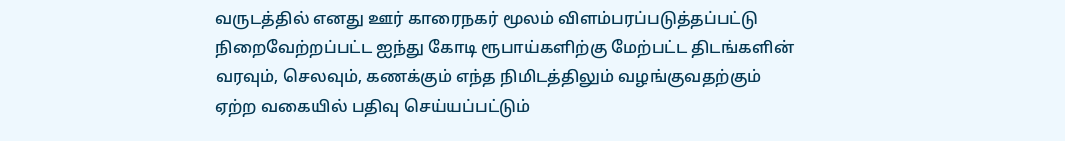வருடத்தில் எனது ஊர் காரைநகர் மூலம் விளம்பரப்படுத்தப்பட்டு நிறைவேற்றப்பட்ட ஐந்து கோடி ரூபாய்களிற்கு மேற்பட்ட திடங்களின் வரவும், செலவும், கணக்கும் எந்த நிமிடத்திலும் வழங்குவதற்கும் ஏற்ற வகையில் பதிவு செய்யப்பட்டும்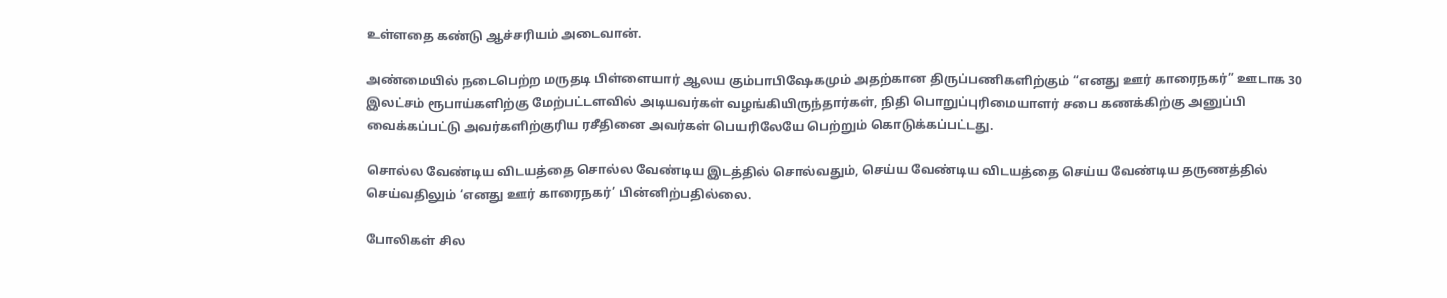உள்ளதை கண்டு ஆச்சரியம் அடைவான்.

அண்மையில் நடைபெற்ற மருதடி பிள்ளையார் ஆலய கும்பாபிஷேகமும் அதற்கான திருப்பணிகளிற்கும் “எனது ஊர் காரைநகர்” ஊடாக 30 இலட்சம் ரூபாய்களிற்கு மேற்பட்டளவில் அடியவர்கள் வழங்கியிருந்தார்கள், நிதி பொறுப்புரிமையாளர் சபை கணக்கிற்கு அனுப்பி வைக்கப்பட்டு அவர்களிற்குரிய ரசீதினை அவர்கள் பெயரிலேயே பெற்றும் கொடுக்கப்பட்டது.

சொல்ல வேண்டிய விடயத்தை சொல்ல வேண்டிய இடத்தில் சொல்வதும், செய்ய வேண்டிய விடயத்தை செய்ய வேண்டிய தருணத்தில் செய்வதிலும் ‘எனது ஊர் காரைநகர்’ பின்னிற்பதில்லை.

போலிகள் சில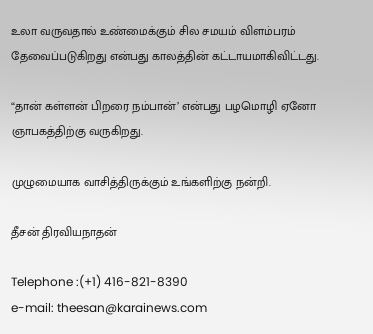உலா வருவதால் உண்மைக்கும் சில சமயம் விளம்பரம் தேவைப்படுகிறது என்பது காலத்தின் கட்டாயமாகிவிட்டது.

“தான் கள்ளன் பிறரை நம்பான்’ என்பது பழமொழி ஏனோ ஞாபகத்திற்கு வருகிறது.

முழுமையாக வாசித்திருக்கும் உங்களிற்கு நன்றி.

தீசன் திரவியநாதன்

Telephone :(+1) 416-821-8390
e-mail: theesan@karainews.com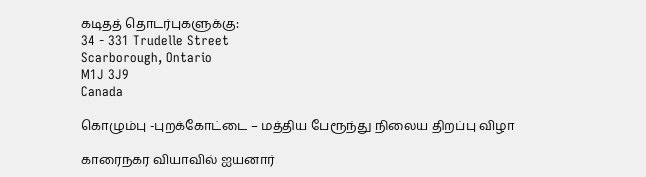கடிதத் தொடர்புகளுக்கு:
34 - 331 Trudelle Street
Scarborough, Ontario
M1J 3J9
Canada

கொழும்பு -புறக்கோட்டை – மத்திய பேரூந்து நிலைய திறப்பு விழா

காரைநகர வியாவில் ஐயனார்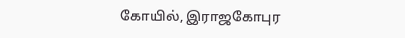கோயில், இராஜகோபுர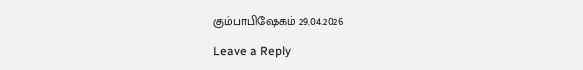கும்பாபிஷேகம் 29.04.2026

Leave a Reply